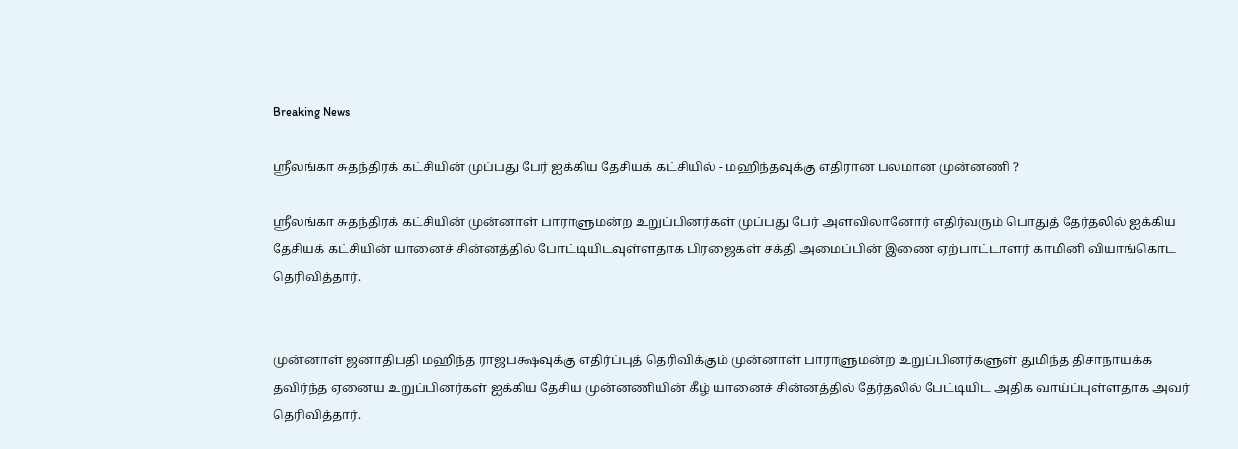Breaking News

ஸ்ரீலங்கா சுதந்திரக் கட்சியின் முப்பது பேர் ஐக்கிய தேசியக் கட்சியில் - மஹிந்தவுக்கு எதிரான பலமான முன்னணி ?

ஸ்ரீலங்கா சுதந்திரக் கட்சியின் முன்னாள் பாராளுமன்ற உறுப்பினர்கள் முப்பது பேர் அளவிலானோர் எதிர்வரும் பொதுத் தேர்தலில் ஐக்கிய தேசியக் கட்சியின் யானைச் சின்னத்தில் போட்டியிடவுள்ளதாக பிரஜைகள் சக்தி அமைப்பின் இணை ஏற்பாட்டாளர் காமினி வியாங்கொட தெரிவித்தார்.


முன்னாள் ஜனாதிபதி மஹிந்த ராஜபக்ஷவுக்கு எதிர்ப்புத் தெரிவிக்கும் முன்னாள் பாராளுமன்ற உறுப்பினர்களுள் துமிந்த திசாநாயக்க தவிர்ந்த ஏனைய உறுப்பினர்கள் ஐக்கிய தேசிய முன்னணியின் கீழ் யானைச் சின்னத்தில் தேர்தலில் பேட்டியிட அதிக வாய்ப்புள்ளதாக அவர் தெரிவித்தார்.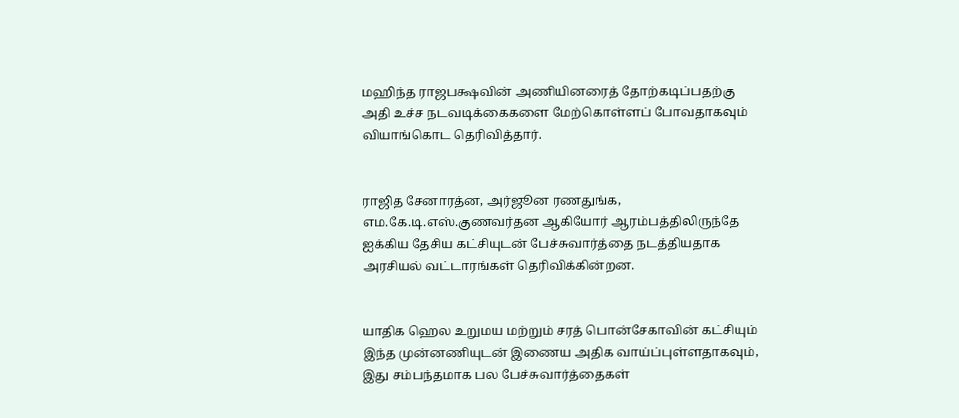மஹிந்த ராஜபக்ஷவின் அணியினரைத் தோற்கடிப்பதற்கு அதி உச்ச நடவடிக்கைகளை மேற்கொள்ளப் போவதாகவும் வியாங்கொட தெரிவித்தார்.


ராஜித சேனாரத்ன, அர்ஜூன ரணதுங்க, எம.கே.டி.எஸ்.குணவர்தன ஆகியோர் ஆரம்பத்திலிருந்தே ஐக்கிய தேசிய கட்சியுடன் பேச்சுவார்த்தை நடத்தியதாக அரசியல் வட்டாரங்கள் தெரிவிக்கின்றன.


யாதிக ஹெல உறுமய மற்றும் சரத் பொன்சேகாவின் கட்சியும் இந்த முன்னணியுடன் இணைய அதிக வாய்ப்புள்ளதாகவும், இது சம்பந்தமாக பல பேச்சுவார்த்தைகள்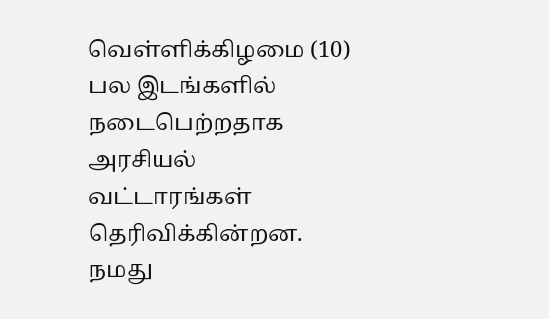வெள்ளிக்கிழமை (10) பல இடங்களில் நடைபெற்றதாக அரசியல் வட்டாரங்கள் தெரிவிக்கின்றன.
நமது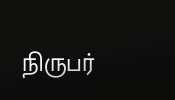நிருபர்